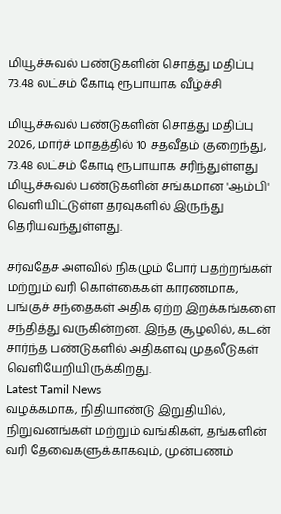மியூச்சுவல் பண்டுகளின் சொத்து மதிப்பு 73.48 லட்சம் கோடி ரூபாயாக வீழ்ச்சி

மியூச்சுவல் பண்டுகளின் சொத்து மதிப்பு 2026, மார்ச் மாதத்தில் 10 சதவீதம் குறைந்து, 73.48 லட்சம் கோடி ரூபாயாக சரிந்துள்ளது மியூச்சுவல் பண்டுகளின் சங்கமான 'ஆம்பி' வெளியிட்டுள்ள தரவுகளில் இருந்து தெரியவந்துள்ளது.

சர்வதேச அளவில் நிகழும் போர் பதற்றங்கள் மற்றும் வரி கொள்கைகள் காரணமாக, பங்குச் சந்தைகள் அதிக ஏற்ற இறக்கங்களை சந்தித்து வருகின்றன. இந்த சூழலில், கடன் சார்ந்த பண்டுகளில் அதிகளவு முதலீடுகள் வெளியேறியிருக்கிறது.
Latest Tamil News
வழக்கமாக, நிதியாண்டு இறுதியில், நிறுவனங்கள் மற்றும் வங்கிகள், தங்களின் வரி தேவைகளுக்காகவும், முன்பணம்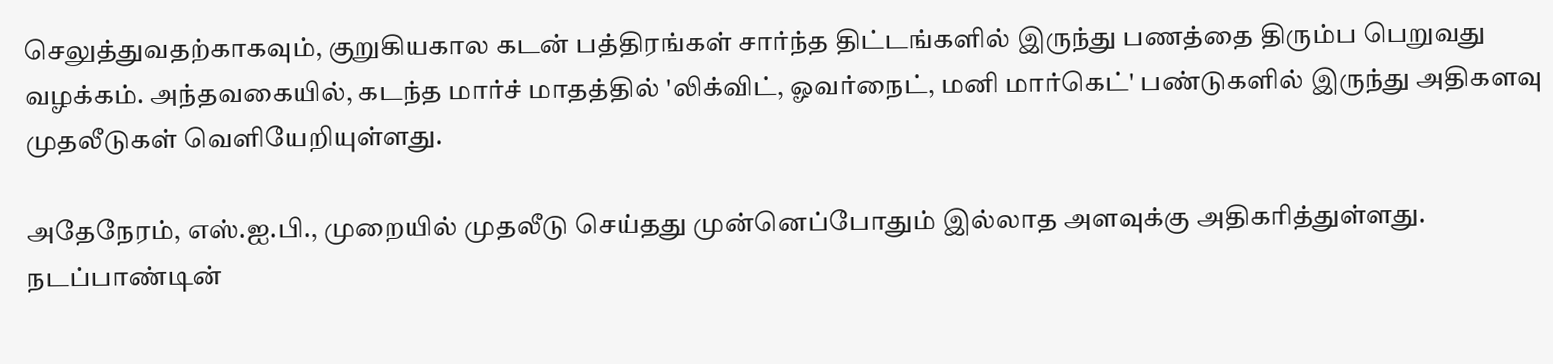செலுத்துவதற்காகவும், குறுகியகால கடன் பத்திரங்கள் சார்ந்த திட்டங்களில் இருந்து பணத்தை திரும்ப பெறுவது வழக்கம். அந்தவகையில், கடந்த மார்ச் மாதத்தில் 'லிக்விட், ஓவர்நைட், மனி மார்கெட்' பண்டுகளில் இருந்து அதிகளவு முதலீடுகள் வெளியேறியுள்ளது.

அதேநேரம், எஸ்.ஐ.பி., முறையில் முதலீடு செய்தது முன்னெப்போதும் இல்லாத அளவுக்கு அதிகரித்துள்ளது. நடப்பாண்டின்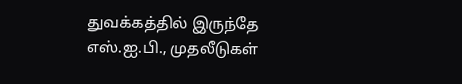துவக்கத்தில் இருந்தே எஸ்.ஐ.பி., முதலீடுகள்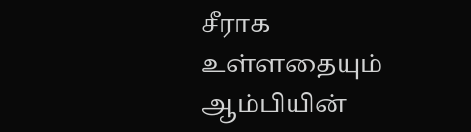சீராக உள்ளதையும் ஆம்பியின்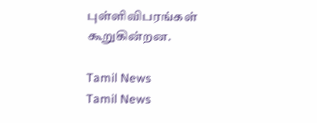புள்ளிவிபரங்கள் கூறுகின்றன.

Tamil News
Tamil News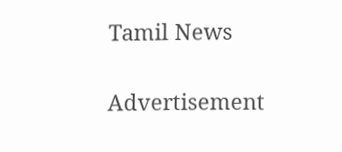Tamil News

Advertisement